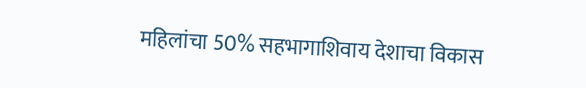महिलांचा 50% सहभागाशिवाय देशाचा विकास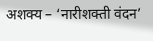अशक्य – ‘नारीशक्ती वंदन’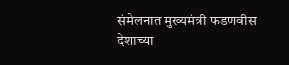संमेलनात मुख्यमंत्री फडणवीस
देशाच्या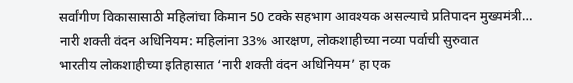सर्वांगीण विकासासाठी महिलांचा किमान 50 टक्के सहभाग आवश्यक असल्याचे प्रतिपादन मुख्यमंत्री…
नारी शक्ती वंदन अधिनियम: महिलांना 33% आरक्षण, लोकशाहीच्या नव्या पर्वाची सुरुवात
भारतीय लोकशाहीच्या इतिहासात ‘नारी शक्ती वंदन अधिनियम’ हा एक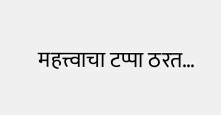महत्त्वाचा टप्पा ठरत…